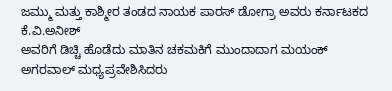ಜಮ್ಮು ಮತ್ತು ಕಾಶ್ಮೀರ ತಂಡದ ನಾಯಕ ಪಾರಸ್ ಡೋಗ್ರಾ ಅವರು ಕರ್ನಾಟಕದ ಕೆ.ವಿ.ಅನೀಶ್
ಅವರಿಗೆ ಡಿಚ್ಚಿ ಹೊಡೆದು ಮಾತಿನ ಚಕಮಕಿಗೆ ಮುಂದಾದಾಗ ಮಯಂಕ್ ಅಗರವಾಲ್ ಮಧ್ಯಪ್ರವೇಶಿಸಿದರು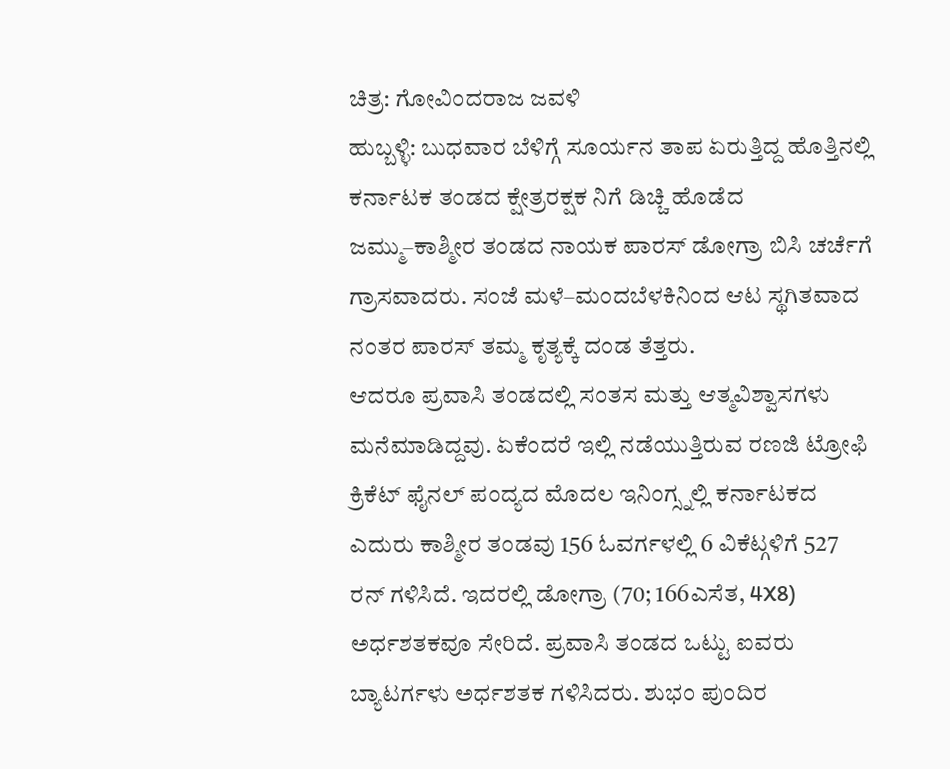ಚಿತ್ರ: ಗೋವಿಂದರಾಜ ಜವಳಿ
ಹುಬ್ಬಳ್ಳಿ: ಬುಧವಾರ ಬೆಳಿಗ್ಗೆ ಸೂರ್ಯನ ತಾಪ ಏರುತ್ತಿದ್ದ ಹೊತ್ತಿನಲ್ಲಿ ಕರ್ನಾಟಕ ತಂಡದ ಕ್ಷೇತ್ರರಕ್ಷಕ ನಿಗೆ ಡಿಚ್ಚಿ ಹೊಡೆದ ಜಮ್ಮು–ಕಾಶ್ಮೀರ ತಂಡದ ನಾಯಕ ಪಾರಸ್ ಡೋಗ್ರಾ ಬಿಸಿ ಚರ್ಚೆಗೆ ಗ್ರಾಸವಾದರು. ಸಂಜೆ ಮಳೆ–ಮಂದಬೆಳಕಿನಿಂದ ಆಟ ಸ್ಥಗಿತವಾದ ನಂತರ ಪಾರಸ್ ತಮ್ಮ ಕೃತ್ಯಕ್ಕೆ ದಂಡ ತೆತ್ತರು.
ಆದರೂ ಪ್ರವಾಸಿ ತಂಡದಲ್ಲಿ ಸಂತಸ ಮತ್ತು ಆತ್ಮವಿಶ್ವಾಸಗಳು ಮನೆಮಾಡಿದ್ದವು. ಏಕೆಂದರೆ ಇಲ್ಲಿ ನಡೆಯುತ್ತಿರುವ ರಣಜಿ ಟ್ರೋಫಿ ಕ್ರಿಕೆಟ್ ಫೈನಲ್ ಪಂದ್ಯದ ಮೊದಲ ಇನಿಂಗ್ಸ್ನಲ್ಲಿ ಕರ್ನಾಟಕದ ಎದುರು ಕಾಶ್ಮೀರ ತಂಡವು 156 ಓವರ್ಗಳಲ್ಲಿ 6 ವಿಕೆಟ್ಗಳಿಗೆ 527 ರನ್ ಗಳಿಸಿದೆ. ಇದರಲ್ಲಿ ಡೋಗ್ರಾ (70; 166ಎಸೆತ, 4X8) ಅರ್ಧಶತಕವೂ ಸೇರಿದೆ. ಪ್ರವಾಸಿ ತಂಡದ ಒಟ್ಟು ಐವರು ಬ್ಯಾಟರ್ಗಳು ಅರ್ಧಶತಕ ಗಳಿಸಿದರು. ಶುಭಂ ಪುಂದಿರ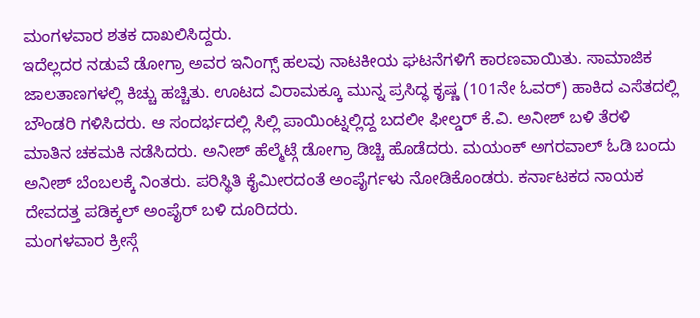ಮಂಗಳವಾರ ಶತಕ ದಾಖಲಿಸಿದ್ದರು.
ಇದೆಲ್ಲದರ ನಡುವೆ ಡೋಗ್ರಾ ಅವರ ಇನಿಂಗ್ಸ್ ಹಲವು ನಾಟಕೀಯ ಘಟನೆಗಳಿಗೆ ಕಾರಣವಾಯಿತು. ಸಾಮಾಜಿಕ ಜಾಲತಾಣಗಳಲ್ಲಿ ಕಿಚ್ಚು ಹಚ್ಚಿತು. ಊಟದ ವಿರಾಮಕ್ಕೂ ಮುನ್ನ ಪ್ರಸಿದ್ಧ ಕೃಷ್ಣ (101ನೇ ಓವರ್) ಹಾಕಿದ ಎಸೆತದಲ್ಲಿ ಬೌಂಡರಿ ಗಳಿಸಿದರು. ಆ ಸಂದರ್ಭದಲ್ಲಿ ಸಿಲ್ಲಿ ಪಾಯಿಂಟ್ನಲ್ಲಿದ್ದ ಬದಲೀ ಫೀಲ್ಡರ್ ಕೆ.ವಿ. ಅನೀಶ್ ಬಳಿ ತೆರಳಿ ಮಾತಿನ ಚಕಮಕಿ ನಡೆಸಿದರು. ಅನೀಶ್ ಹೆಲ್ಮೆಟ್ಗೆ ಡೋಗ್ರಾ ಡಿಚ್ಚಿ ಹೊಡೆದರು. ಮಯಂಕ್ ಅಗರವಾಲ್ ಓಡಿ ಬಂದು ಅನೀಶ್ ಬೆಂಬಲಕ್ಕೆ ನಿಂತರು. ಪರಿಸ್ಥಿತಿ ಕೈಮೀರದಂತೆ ಅಂಪೈರ್ಗಳು ನೋಡಿಕೊಂಡರು. ಕರ್ನಾಟಕದ ನಾಯಕ ದೇವದತ್ತ ಪಡಿಕ್ಕಲ್ ಅಂಪೈರ್ ಬಳಿ ದೂರಿದರು.
ಮಂಗಳವಾರ ಕ್ರೀಸ್ಗೆ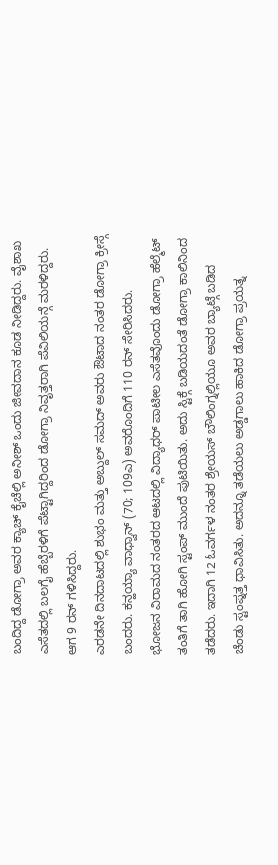ಬಂದಿದ್ದ ಡೋಗ್ರಾ ಅವರ ಕ್ಯಾಚ್ ಕೈಚೆಲ್ಲಿ ಅನೀಶ್ ಒಂದು ಜೀವದಾನ ಕೂಡ ನೀಡಿದ್ದರು. ವೈಶಾಖ ಎಸೆತದಲ್ಲಿ ಬಲಗೈ ಹೆಬ್ಬೆರಳಿಗೆ ಪೆಟ್ಟಾಗಿದ್ದರಿಂದ ಡೋಗ್ರಾ ನಿವೃತ್ತರಾಗಿ ಪೆವಿಲಿಯನ್ಗೆ ಮರಳಿದ್ದರು. ಆಗ 9 ರನ್ ಗಳಿಸಿದ್ದರು.
ಎರಡನೇ ದಿನದಾಟದಲ್ಲಿ ಶುಭಂ ಮತ್ತು ಅಬ್ದುಲ್ ಸಮದ್ ಅವರು ಔಟಾದ ನಂತರ ಡೋಗ್ರಾ ಕ್ರೀಸ್ಗೆ ಬಂದರು. ಕನ್ಹಯ್ಯಾ ವಾಧ್ವಾನ್ (70; 109ಎ) ಅವರೊಂದಿಗೆ 110 ರನ್ ಸೇರಿಸಿದರು.
ಭೋಜನ ವಿರಾಮದ ನಂತರದ ಆಟದಲ್ಲಿ ವಿದ್ಯಾಧರ್ ಪಾಟೀಲ ಎಸೆತವೊಂದು ಡೋಗ್ರಾ ಹೆಲ್ಮೆಟ್ ತಂತಿಗೆ ತಾಗಿ ಹೋಗಿ ಸ್ಟಂಪ್ ಮುಂದೆ ಪುಟಿಯಿತು. ಅದು ಸ್ಟಿಕ್ಗೆ ಬಡಿಯದಂತೆ ಡೋಗ್ರಾ ಕಾಲಿನಿಂದ ತಡೆದರು. ಇದಾಗಿ 12 ಓವರ್ಗಳ ನಂತರ ಶ್ರೇಯಸ್ ಬೌಲಿಂಗ್ನಲ್ಲಿಯೂ ಅವರ ಬ್ಯಾಟ್ಗೆ ಬಡಿದ ಚೆಂಡು ಸ್ಟಂಪ್ನತ್ತ ಧಾವಿಸಿತು. ಅದನ್ನೂ ತಡೆಯಲು ಅಡ್ಡಗಾಲು ಹಾಕಿದ ಡೋಗ್ರಾ ಪ್ರಯತ್ನ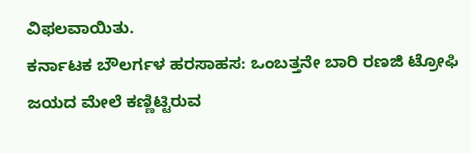ವಿಫಲವಾಯಿತು.
ಕರ್ನಾಟಕ ಬೌಲರ್ಗಳ ಹರಸಾಹಸ: ಒಂಬತ್ತನೇ ಬಾರಿ ರಣಜಿ ಟ್ರೋಫಿ ಜಯದ ಮೇಲೆ ಕಣ್ಣಿಟ್ಟಿರುವ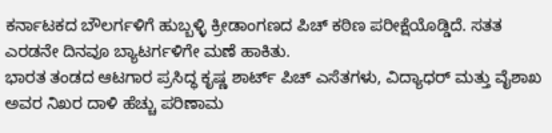ಕರ್ನಾಟಕದ ಬೌಲರ್ಗಳಿಗೆ ಹುಬ್ಬಳ್ಳಿ ಕ್ರೀಡಾಂಗಣದ ಪಿಚ್ ಕಠಿಣ ಪರೀಕ್ಷೆಯೊಡ್ಡಿದೆ. ಸತತ ಎರಡನೇ ದಿನವೂ ಬ್ಯಾಟರ್ಗಳಿಗೇ ಮಣೆ ಹಾಕಿತು.
ಭಾರತ ತಂಡದ ಆಟಗಾರ ಪ್ರಸಿದ್ಧ ಕೃಷ್ಣ ಶಾರ್ಟ್ ಪಿಚ್ ಎಸೆತಗಳು, ವಿದ್ಯಾಧರ್ ಮತ್ತು ವೈಶಾಖ ಅವರ ನಿಖರ ದಾಳಿ ಹೆಚ್ಚು ಪರಿಣಾಮ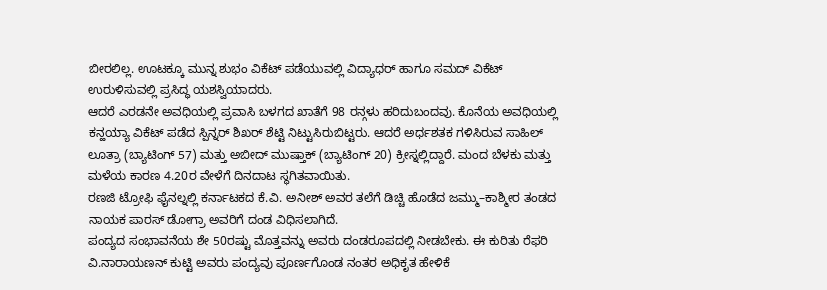ಬೀರಲಿಲ್ಲ. ಊಟಕ್ಕೂ ಮುನ್ನ ಶುಭಂ ವಿಕೆಟ್ ಪಡೆಯುವಲ್ಲಿ ವಿದ್ಯಾಧರ್ ಹಾಗೂ ಸಮದ್ ವಿಕೆಟ್ ಉರುಳಿಸುವಲ್ಲಿ ಪ್ರಸಿದ್ಧ ಯಶಸ್ವಿಯಾದರು.
ಆದರೆ ಎರಡನೇ ಅವಧಿಯಲ್ಲಿ ಪ್ರವಾಸಿ ಬಳಗದ ಖಾತೆಗೆ 98 ರನ್ಗಳು ಹರಿದುಬಂದವು. ಕೊನೆಯ ಅವಧಿಯಲ್ಲಿ ಕನ್ಹಯ್ಯಾ ವಿಕೆಟ್ ಪಡೆದ ಸ್ಪಿನ್ನರ್ ಶಿಖರ್ ಶೆಟ್ಟಿ ನಿಟ್ಟುಸಿರುಬಿಟ್ಟರು. ಆದರೆ ಅರ್ಧಶತಕ ಗಳಿಸಿರುವ ಸಾಹಿಲ್ ಲೂತ್ರಾ (ಬ್ಯಾಟಿಂಗ್ 57) ಮತ್ತು ಅಬೀದ್ ಮುಷ್ತಾಕ್ (ಬ್ಯಾಟಿಂಗ್ 20) ಕ್ರೀಸ್ನಲ್ಲಿದ್ದಾರೆ. ಮಂದ ಬೆಳಕು ಮತ್ತು ಮಳೆಯ ಕಾರಣ 4.20ರ ವೇಳೆಗೆ ದಿನದಾಟ ಸ್ಥಗಿತವಾಯಿತು.
ರಣಜಿ ಟ್ರೋಫಿ ಫೈನಲ್ನಲ್ಲಿ ಕರ್ನಾಟಕದ ಕೆ.ವಿ. ಅನೀಶ್ ಅವರ ತಲೆಗೆ ಡಿಚ್ಚಿ ಹೊಡೆದ ಜಮ್ಮು–ಕಾಶ್ಮೀರ ತಂಡದ ನಾಯಕ ಪಾರಸ್ ಡೋಗ್ರಾ ಅವರಿಗೆ ದಂಡ ವಿಧಿಸಲಾಗಿದೆ.
ಪಂದ್ಯದ ಸಂಭಾವನೆಯ ಶೇ 50ರಷ್ಟು ಮೊತ್ತವನ್ನು ಅವರು ದಂಡರೂಪದಲ್ಲಿ ನೀಡಬೇಕು. ಈ ಕುರಿತು ರೆಫರಿ ವಿ.ನಾರಾಯಣನ್ ಕುಟ್ಟಿ ಅವರು ಪಂದ್ಯವು ಪೂರ್ಣಗೊಂಡ ನಂತರ ಅಧಿಕೃತ ಹೇಳಿಕೆ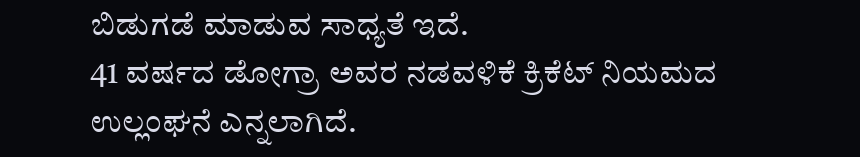ಬಿಡುಗಡೆ ಮಾಡುವ ಸಾಧ್ಯತೆ ಇದೆ.
41 ವರ್ಷದ ಡೋಗ್ರಾ ಅವರ ನಡವಳಿಕೆ ಕ್ರಿಕೆಟ್ ನಿಯಮದ ಉಲ್ಲಂಘನೆ ಎನ್ನಲಾಗಿದೆ.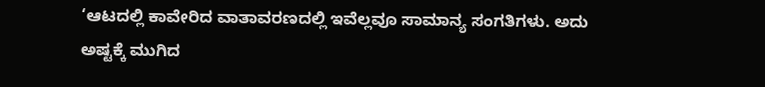‘ಆಟದಲ್ಲಿ ಕಾವೇರಿದ ವಾತಾವರಣದಲ್ಲಿ ಇವೆಲ್ಲವೂ ಸಾಮಾನ್ಯ ಸಂಗತಿಗಳು. ಅದು ಅಷ್ಟಕ್ಕೆ ಮುಗಿದ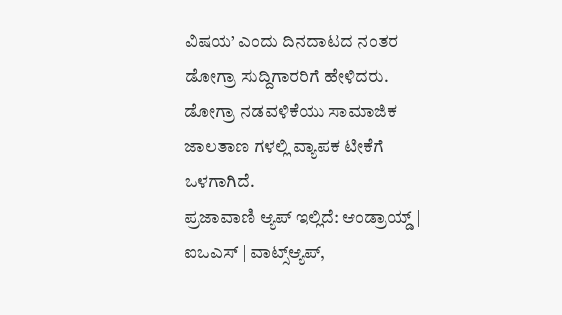ವಿಷಯ’ ಎಂದು ದಿನದಾಟದ ನಂತರ ಡೋಗ್ರಾ ಸುದ್ದಿಗಾರರಿಗೆ ಹೇಳಿದರು. ಡೋಗ್ರಾ ನಡವಳಿಕೆಯು ಸಾಮಾಜಿಕ ಜಾಲತಾಣ ಗಳಲ್ಲಿ ವ್ಯಾಪಕ ಟೀಕೆಗೆ ಒಳಗಾಗಿದೆ.
ಪ್ರಜಾವಾಣಿ ಆ್ಯಪ್ ಇಲ್ಲಿದೆ: ಆಂಡ್ರಾಯ್ಡ್ | ಐಒಎಸ್ | ವಾಟ್ಸ್ಆ್ಯಪ್,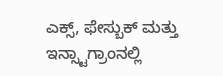ಎಕ್ಸ್, ಫೇಸ್ಬುಕ್ ಮತ್ತು ಇನ್ಸ್ಟಾಗ್ರಾಂನಲ್ಲಿ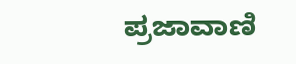ಪ್ರಜಾವಾಣಿ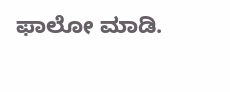ಫಾಲೋ ಮಾಡಿ.